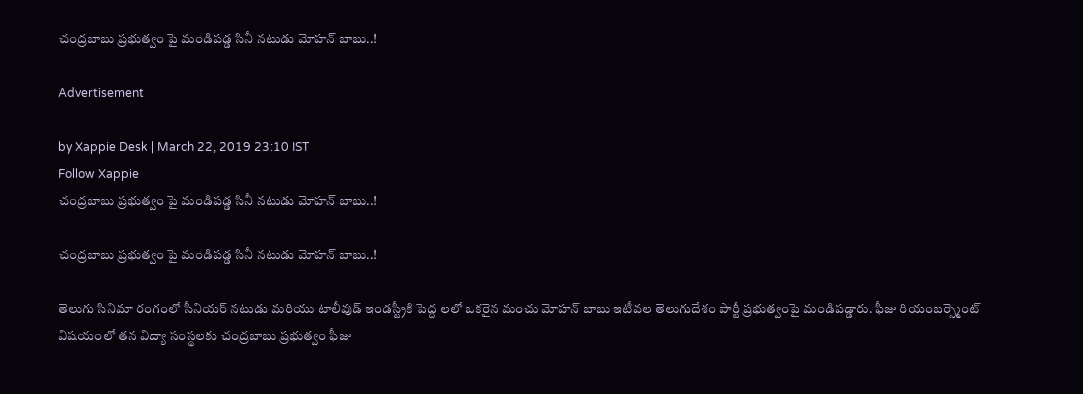చంద్రబాబు ప్రభుత్వం పై మండిపడ్డ సినీ నటుడు మోహన్ బాబు..!

Advertisement

by Xappie Desk | March 22, 2019 23:10 IST
Follow Xappie
చంద్రబాబు ప్రభుత్వం పై మండిపడ్డ సినీ నటుడు మోహన్ బాబు..!

చంద్రబాబు ప్రభుత్వం పై మండిపడ్డ సినీ నటుడు మోహన్ బాబు..!

తెలుగు సినిమా రంగంలో సీనియర్ నటుడు మరియు టాలీవుడ్ ఇండస్ట్రీకి పెద్ద లలో ఒకరైన మంచు మోహన్ బాబు ఇటీవల తెలుగుదేశం పార్టీ ప్రభుత్వంపై మండిపడ్డారు. ఫీజు రియంబర్స్మెంట్ విషయంలో తన విద్యా సంస్థలకు చంద్రబాబు ప్రభుత్వం ఫీజు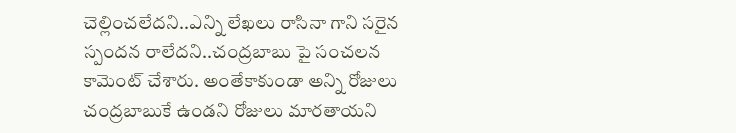చెల్లించలేదని..ఎన్ని లేఖలు రాసినా గాని సరైన స్పందన రాలేదని..చంద్రబాబు పై సంచలన కామెంట్ చేశారు. అంతేకాకుండా అన్ని రోజులు చంద్రబాబుకే ఉండని రోజులు మారతాయని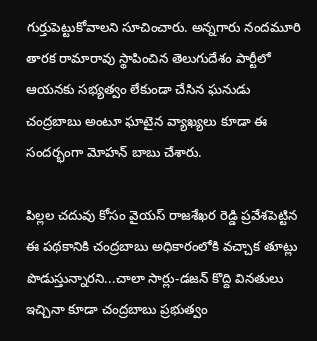గుర్తుపెట్టుకోవాలని సూచించారు. అన్నగారు నందమూరి తారక రామారావు స్థాపించిన తెలుగుదేశం పార్టీలో ఆయనకు సభ్యత్వం లేకుండా చేసిన ఘనుడు చంద్రబాబు అంటూ ఘాటైన వ్యాఖ్యలు కూడా ఈ సందర్భంగా మోహన్ బాబు చేశారు.

పిల్లల చదువు కోసం వైయస్ రాజశేఖర రెడ్డి ప్రవేశపెట్టిన ఈ పథకానికి చంద్రబాబు అధికారంలోకి వచ్చాక తూట్లు పొడుస్తున్నారని...చాలా సార్లు-డజన్ కొద్ది వినతులు ఇచ్చినా కూడా చంద్రబాబు ప్రభుత్వం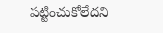పట్టించుకోలేదని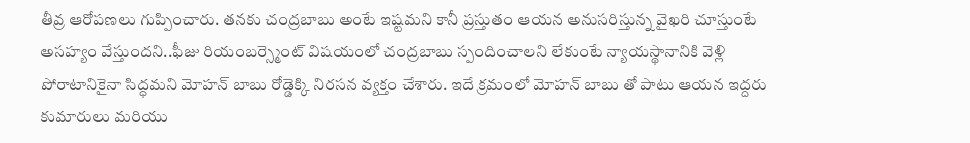తీవ్ర ఆరోపణలు గుప్పించారు. తనకు చంద్రబాబు అంటే ఇష్టమని కానీ ప్రస్తుతం ఆయన అనుసరిస్తున్న వైఖరి చూస్తుంటే అసహ్యం వేస్తుందని..ఫీజు రియంబర్స్మెంట్ విషయంలో చంద్రబాబు స్పందించాలని లేకుంటే న్యాయస్థానానికి వెళ్లి పోరాటానికైనా సిద్ధమని మోహన్ బాబు రోడ్డెక్కి నిరసన వ్యక్తం చేశారు. ఇదే క్రమంలో మోహన్ బాబు తో పాటు ఆయన ఇద్దరు కుమారులు మరియు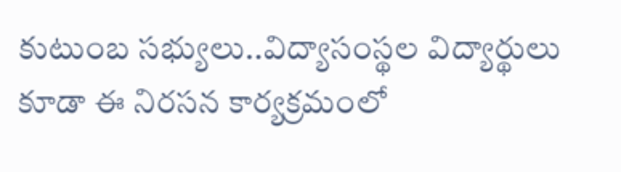కుటుంబ సభ్యులు..విద్యాసంస్థల విద్యార్థులు కూడా ఈ నిరసన కార్యక్రమంలో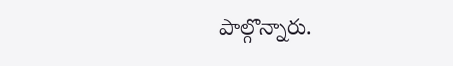పాల్గొన్నారు.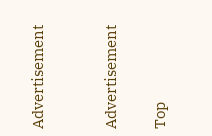Advertisement


Advertisement

Top